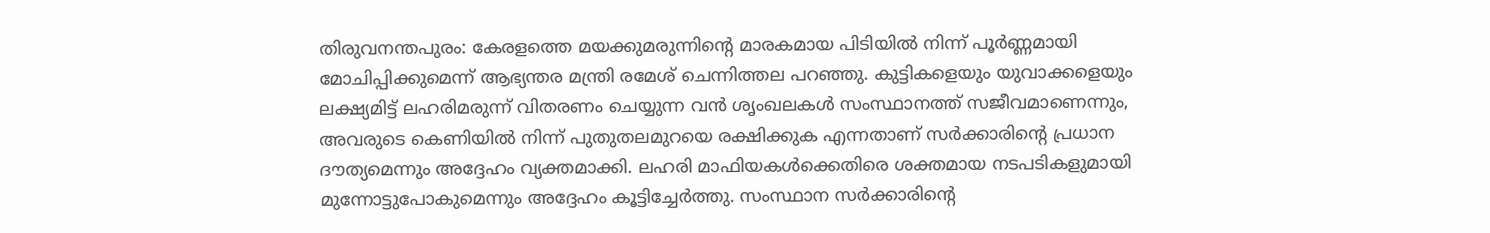തിരുവനന്തപുരം: കേരളത്തെ മയക്കുമരുന്നിന്റെ മാരകമായ പിടിയിൽ നിന്ന് പൂർണ്ണമായി മോചിപ്പിക്കുമെന്ന് ആഭ്യന്തര മന്ത്രി രമേശ് ചെന്നിത്തല പറഞ്ഞു. കുട്ടികളെയും യുവാക്കളെയും ലക്ഷ്യമിട്ട് ലഹരിമരുന്ന് വിതരണം ചെയ്യുന്ന വൻ ശൃംഖലകൾ സംസ്ഥാനത്ത് സജീവമാണെന്നും, അവരുടെ കെണിയിൽ നിന്ന് പുതുതലമുറയെ രക്ഷിക്കുക എന്നതാണ് സർക്കാരിന്റെ പ്രധാന ദൗത്യമെന്നും അദ്ദേഹം വ്യക്തമാക്കി. ലഹരി മാഫിയകൾക്കെതിരെ ശക്തമായ നടപടികളുമായി മുന്നോട്ടുപോകുമെന്നും അദ്ദേഹം കൂട്ടിച്ചേർത്തു. സംസ്ഥാന സർക്കാരിന്റെ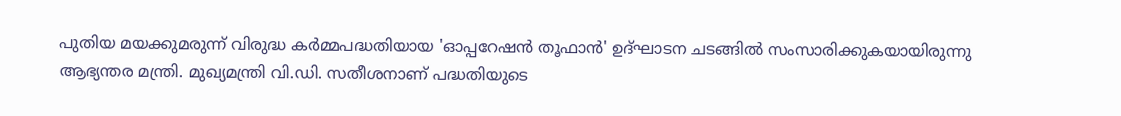പുതിയ മയക്കുമരുന്ന് വിരുദ്ധ കർമ്മപദ്ധതിയായ 'ഓപ്പറേഷൻ തൂഫാൻ' ഉദ്ഘാടന ചടങ്ങിൽ സംസാരിക്കുകയായിരുന്നു ആഭ്യന്തര മന്ത്രി. മുഖ്യമന്ത്രി വി.ഡി. സതീശനാണ് പദ്ധതിയുടെ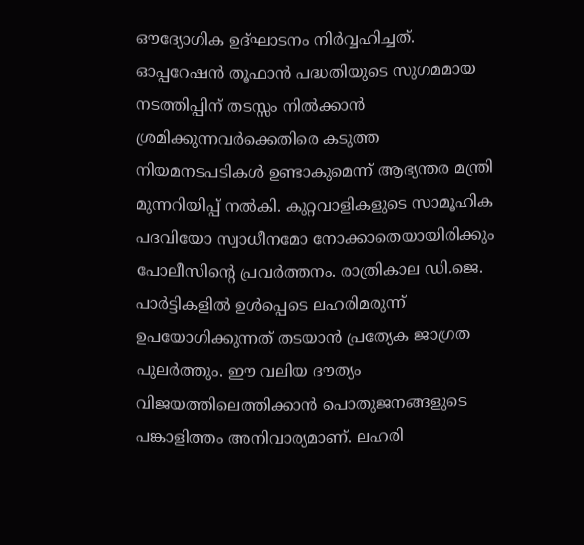ഔദ്യോഗിക ഉദ്ഘാടനം നിർവ്വഹിച്ചത്.
ഓപ്പറേഷൻ തൂഫാൻ പദ്ധതിയുടെ സുഗമമായ നടത്തിപ്പിന് തടസ്സം നിൽക്കാൻ ശ്രമിക്കുന്നവർക്കെതിരെ കടുത്ത നിയമനടപടികൾ ഉണ്ടാകുമെന്ന് ആഭ്യന്തര മന്ത്രി മുന്നറിയിപ്പ് നൽകി. കുറ്റവാളികളുടെ സാമൂഹിക പദവിയോ സ്വാധീനമോ നോക്കാതെയായിരിക്കും പോലീസിന്റെ പ്രവർത്തനം. രാത്രികാല ഡി.ജെ. പാർട്ടികളിൽ ഉൾപ്പെടെ ലഹരിമരുന്ന് ഉപയോഗിക്കുന്നത് തടയാൻ പ്രത്യേക ജാഗ്രത പുലർത്തും. ഈ വലിയ ദൗത്യം വിജയത്തിലെത്തിക്കാൻ പൊതുജനങ്ങളുടെ പങ്കാളിത്തം അനിവാര്യമാണ്. ലഹരി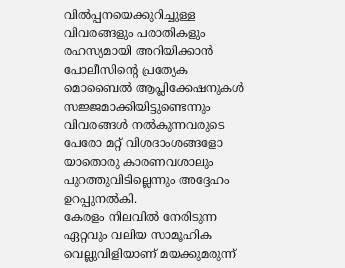വിൽപ്പനയെക്കുറിച്ചുള്ള വിവരങ്ങളും പരാതികളും രഹസ്യമായി അറിയിക്കാൻ പോലീസിന്റെ പ്രത്യേക മൊബൈൽ ആപ്ലിക്കേഷനുകൾ സജ്ജമാക്കിയിട്ടുണ്ടെന്നും വിവരങ്ങൾ നൽകുന്നവരുടെ പേരോ മറ്റ് വിശദാംശങ്ങളോ യാതൊരു കാരണവശാലും പുറത്തുവിടില്ലെന്നും അദ്ദേഹം ഉറപ്പുനൽകി.
കേരളം നിലവിൽ നേരിടുന്ന ഏറ്റവും വലിയ സാമൂഹിക വെല്ലുവിളിയാണ് മയക്കുമരുന്ന്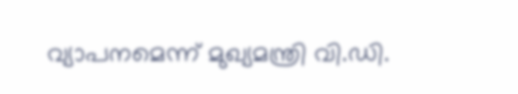വ്യാപനമെന്ന് മുഖ്യമന്ത്രി വി.ഡി.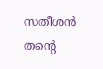സതീശൻ തന്റെ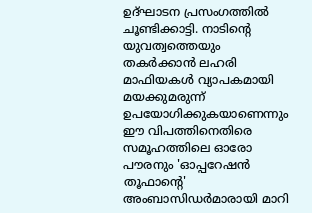ഉദ്ഘാടന പ്രസംഗത്തിൽ ചൂണ്ടിക്കാട്ടി. നാടിന്റെ യുവത്വത്തെയും തകർക്കാൻ ലഹരി മാഫിയകൾ വ്യാപകമായി മയക്കുമരുന്ന് ഉപയോഗിക്കുകയാണെന്നും ഈ വിപത്തിനെതിരെ സമൂഹത്തിലെ ഓരോ പൗരനും 'ഓപ്പറേഷൻ തൂഫാന്റെ' അംബാസിഡർമാരായി മാറി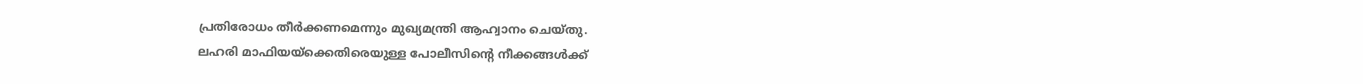പ്രതിരോധം തീർക്കണമെന്നും മുഖ്യമന്ത്രി ആഹ്വാനം ചെയ്തു.
ലഹരി മാഫിയയ്ക്കെതിരെയുള്ള പോലീസിന്റെ നീക്കങ്ങൾക്ക്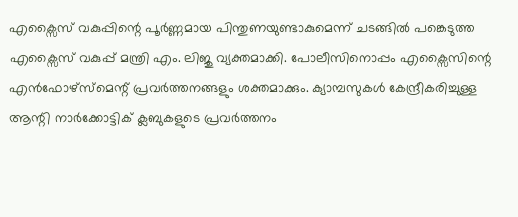എക്സൈസ് വകുപ്പിന്റെ പൂർണ്ണമായ പിന്തുണയുണ്ടാകുമെന്ന് ചടങ്ങിൽ പങ്കെടുത്ത എക്സൈസ് വകുപ്പ് മന്ത്രി എം. ലിജു വ്യക്തമാക്കി. പോലീസിനൊപ്പം എക്സൈസിന്റെ എൻഫോഴ്സ്മെന്റ് പ്രവർത്തനങ്ങളും ശക്തമാക്കും. ക്യാമ്പസുകൾ കേന്ദ്രീകരിച്ചുള്ള ആന്റി നാർക്കോട്ടിക് ക്ലബുകളുടെ പ്രവർത്തനം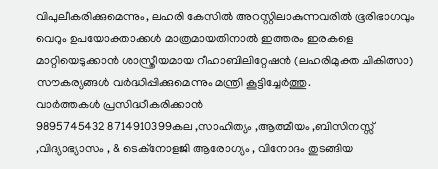വിപുലീകരിക്കുമെന്നും, ലഹരി കേസിൽ അറസ്റ്റിലാകുന്നവരിൽ ഭൂരിഭാഗവും വെറും ഉപയോക്താക്കൾ മാത്രമായതിനാൽ ഇത്തരം ഇരകളെ മാറ്റിയെടുക്കാൻ ശാസ്ത്രീയമായ റീഹാബിലിറ്റേഷൻ (ലഹരിമുക്ത ചികിത്സാ) സൗകര്യങ്ങൾ വർദ്ധിപ്പിക്കുമെന്നും മന്ത്രി കൂട്ടിച്ചേർത്തു.
വാർത്തകൾ പ്രസിദ്ധീകരിക്കാൻ
9895745432 8714910399കല ,സാഹിത്യം ,ആത്മീയം ,ബിസിനസ്സ് ,വിദ്യാഭ്യാസം , & ടെക്നോളജി ആരോഗ്യം , വിനോദം തുടങ്ങിയ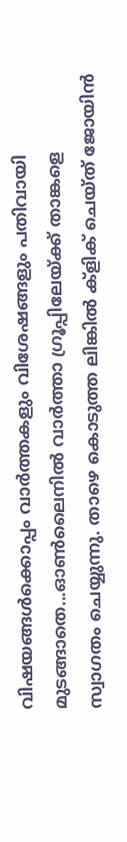വിഷയങ്ങൾക്കൊപ്പം വാർത്തകളും വിശേഷങ്ങളും പതിവായി മുടങ്ങാതെ...ഓൺലൈനിൽ വാർത്താ ഗ്രൂപ്പിലേയ്ക്ക് താങ്കളെ സ്വാഗതം ചെയ്യുന്നു. താഴെ കൊടുത്ത ലിങ്കിൽ ക്ളിക് ചെയ്ത് ജോയിൻ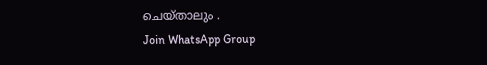ചെയ്താലും .
Join WhatsApp Group